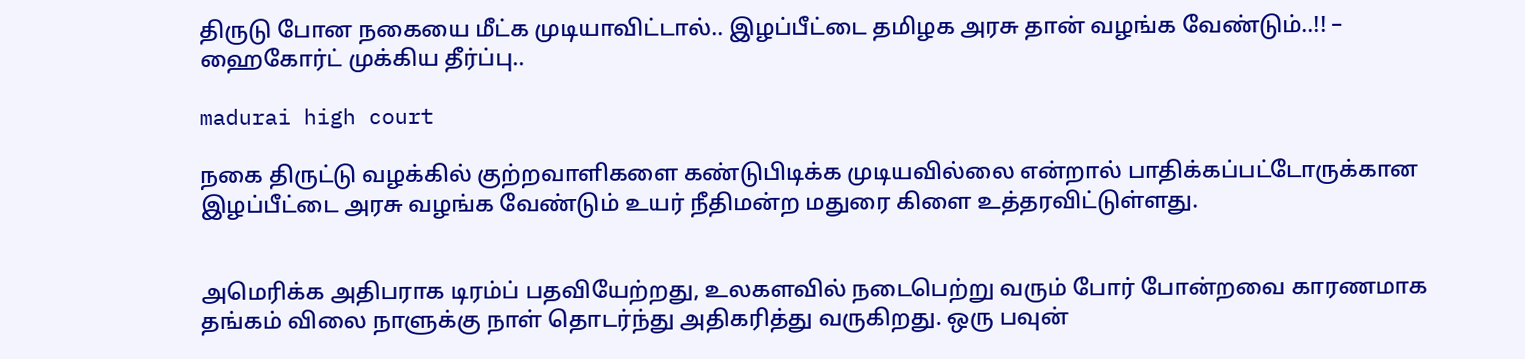திருடு போன நகையை மீட்க முடியாவிட்டால்.. இழப்பீட்டை தமிழக அரசு தான் வழங்க வேண்டும்..!! – ஹைகோர்ட் முக்கிய தீர்ப்பு..

madurai high court

நகை திருட்டு வழக்கில் குற்றவாளிகளை கண்டுபிடிக்க முடியவில்லை என்றால் பாதிக்கப்பட்டோருக்கான இழப்பீட்டை அரசு வழங்க வேண்டும் உயர் நீதிமன்ற மதுரை கிளை உத்தரவிட்டுள்ளது.


அமெரிக்க அதிபராக டிரம்ப் பதவியேற்றது, உலகளவில் நடைபெற்று வரும் போர் போன்றவை காரணமாக தங்கம் விலை நாளுக்கு நாள் தொடர்ந்து அதிகரித்து வருகிறது. ஒரு பவுன்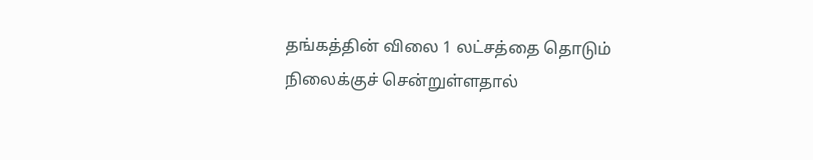தங்கத்தின் விலை 1 லட்சத்தை தொடும் நிலைக்குச் சென்றுள்ளதால்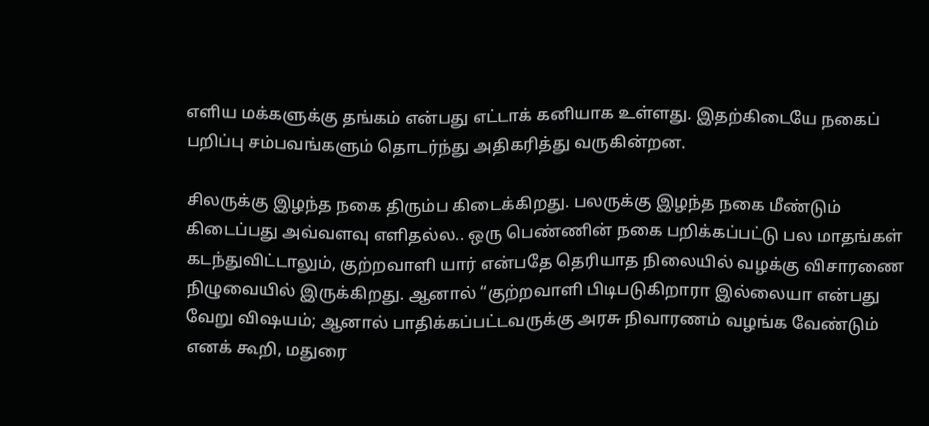எளிய மக்களுக்கு தங்கம் என்பது எட்டாக் கனியாக உள்ளது. இதற்கிடையே நகைப் பறிப்பு சம்பவங்களும் தொடர்ந்து அதிகரித்து வருகின்றன.

சிலருக்கு இழந்த நகை திரும்ப கிடைக்கிறது. பலருக்கு இழந்த நகை மீண்டும் கிடைப்பது அவ்வளவு எளிதல்ல.. ஒரு பெண்ணின் நகை பறிக்கப்பட்டு பல மாதங்கள் கடந்துவிட்டாலும், குற்றவாளி யார் என்பதே தெரியாத நிலையில் வழக்கு விசாரணை நிழுவையில் இருக்கிறது. ஆனால் “குற்றவாளி பிடிபடுகிறாரா இல்லையா என்பது வேறு விஷயம்; ஆனால் பாதிக்கப்பட்டவருக்கு அரசு நிவாரணம் வழங்க வேண்டும் எனக் கூறி, மதுரை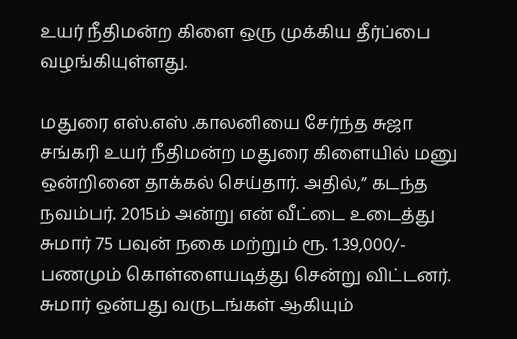உயர் நீதிமன்ற கிளை ஒரு முக்கிய தீர்ப்பை வழங்கியுள்ளது.

மதுரை எஸ்.எஸ் .காலனியை சேர்ந்த சுஜா சங்கரி உயர் நீதிமன்ற மதுரை கிளையில் மனு ஒன்றினை தாக்கல் செய்தார். அதில்,” கடந்த நவம்பர். 2015ம் அன்று என் வீட்டை உடைத்து சுமார் 75 பவுன் நகை மற்றும் ரூ. 1.39,000/- பணமும் கொள்ளையடித்து சென்று விட்டனர். சுமார் ஒன்பது வருடங்கள் ஆகியும்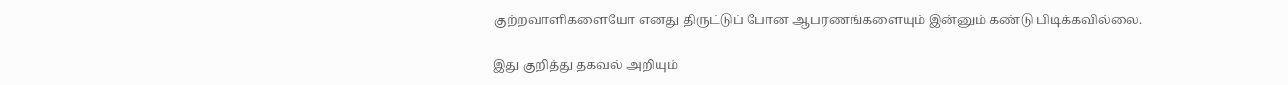குற்றவாளிகளையோ எனது திருட்டுப் போன ஆபரணங்களையும் இன்னும் கண்டு பிடிக்கவில்லை.

இது குறித்து தகவல் அறியும்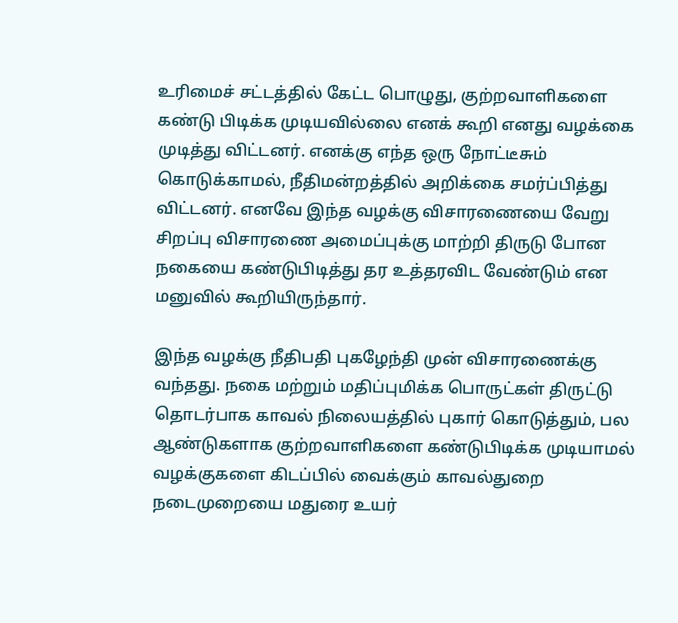உரிமைச் சட்டத்தில் கேட்ட பொழுது, குற்றவாளிகளை கண்டு பிடிக்க முடியவில்லை எனக் கூறி எனது வழக்கை முடித்து விட்டனர். எனக்கு எந்த ஒரு நோட்டீசும் கொடுக்காமல், நீதிமன்றத்தில் அறிக்கை சமர்ப்பித்து விட்டனர். எனவே இந்த வழக்கு விசாரணையை வேறு சிறப்பு விசாரணை அமைப்புக்கு மாற்றி திருடு போன நகையை கண்டுபிடித்து தர உத்தரவிட வேண்டும் என மனுவில் கூறியிருந்தார்.

இந்த வழக்கு நீதிபதி புகழேந்தி முன் விசாரணைக்கு வந்தது. நகை மற்றும் மதிப்புமிக்க பொருட்கள் திருட்டு தொடர்பாக காவல் நிலையத்தில் புகார் கொடுத்தும், பல ஆண்டுகளாக குற்றவாளிகளை கண்டுபிடிக்க முடியாமல் வழக்குகளை கிடப்பில் வைக்கும் காவல்துறை நடைமுறையை மதுரை உயர்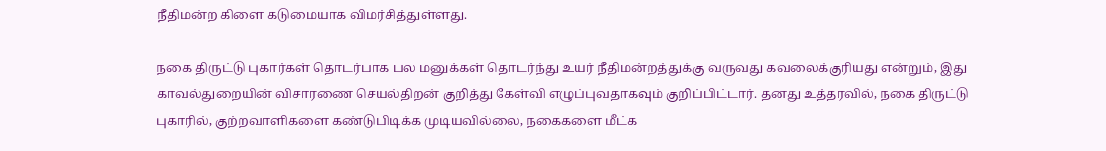நீதிமன்ற கிளை கடுமையாக விமர்சித்துள்ளது.

நகை திருட்டு புகார்கள் தொடர்பாக பல மனுக்கள் தொடர்ந்து உயர் நீதிமன்றத்துக்கு வருவது கவலைக்குரியது என்றும், இது காவல்துறையின் விசாரணை செயல்திறன் குறித்து கேள்வி எழுப்புவதாகவும் குறிப்பிட்டார். தனது உத்தரவில், நகை திருட்டு புகாரில், குற்றவாளிகளை கண்டுபிடிக்க முடியவில்லை, நகைகளை மீட்க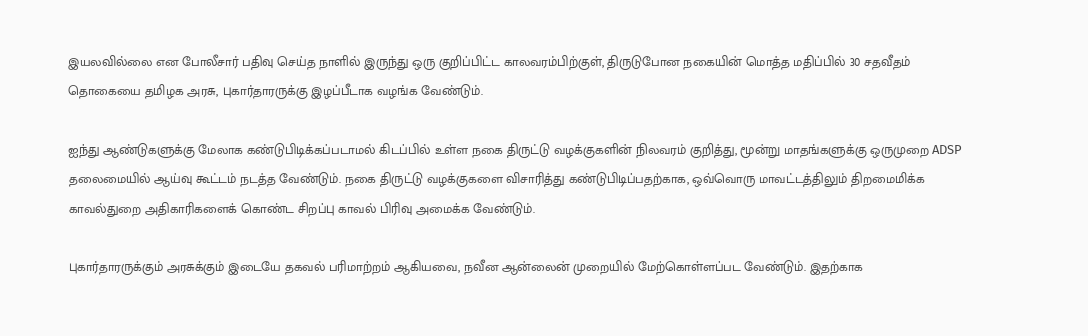இயலவில்லை என போலீசார் பதிவு செய்த நாளில் இருந்து ஒரு குறிப்பிட்ட காலவரம்பிற்குள், திருடுபோன நகையின் மொத்த மதிப்பில் 30 சதவீதம் தொகையை தமிழக அரசு, புகார்தாரருக்கு இழப்பீடாக வழங்க வேண்டும்.

ஐந்து ஆண்டுகளுக்கு மேலாக கண்டுபிடிக்கப்படாமல் கிடப்பில் உள்ள நகை திருட்டு வழக்குகளின் நிலவரம் குறித்து, மூன்று மாதங்களுக்கு ஒருமுறை ADSP தலைமையில் ஆய்வு கூட்டம் நடத்த வேண்டும். நகை திருட்டு வழக்குகளை விசாரித்து கண்டுபிடிப்பதற்காக, ஒவ்வொரு மாவட்டத்திலும் திறமைமிக்க காவல்துறை அதிகாரிகளைக் கொண்ட சிறப்பு காவல் பிரிவு அமைக்க வேண்டும்.

புகார்தாரருக்கும் அரசுக்கும் இடையே தகவல் பரிமாற்றம் ஆகியவை, நவீன ஆன்லைன் முறையில் மேற்கொள்ளப்பட வேண்டும். இதற்காக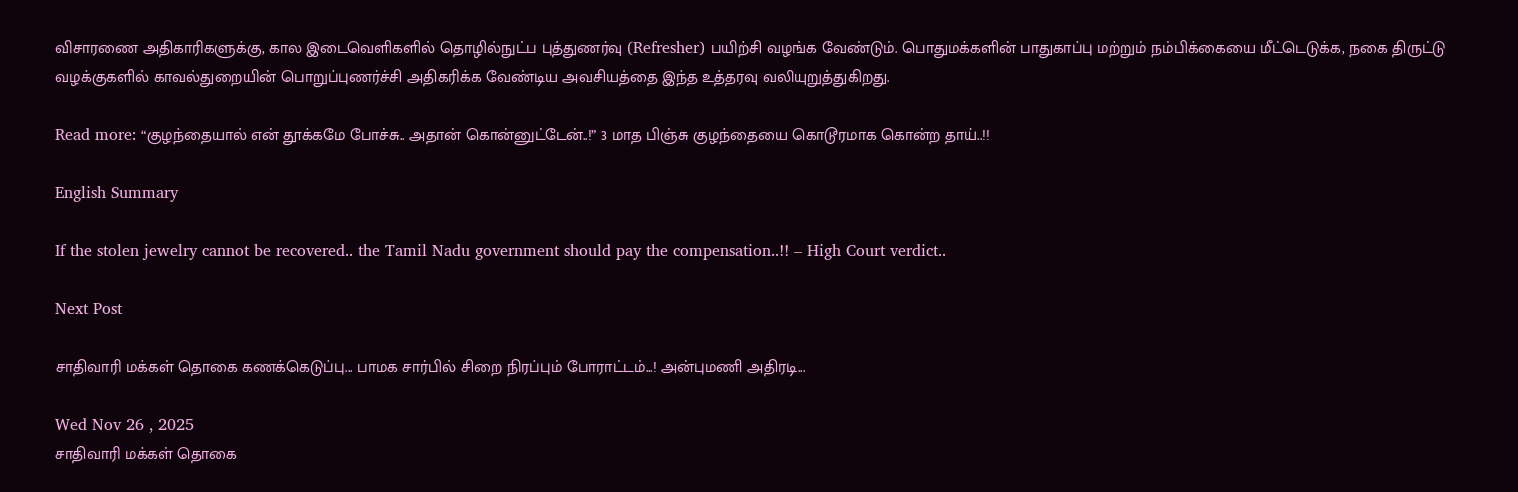விசாரணை அதிகாரிகளுக்கு, கால இடைவெளிகளில் தொழில்நுட்ப புத்துணர்வு (Refresher) பயிற்சி வழங்க வேண்டும். பொதுமக்களின் பாதுகாப்பு மற்றும் நம்பிக்கையை மீட்டெடுக்க, நகை திருட்டு வழக்குகளில் காவல்துறையின் பொறுப்புணர்ச்சி அதிகரிக்க வேண்டிய அவசியத்தை இந்த உத்தரவு வலியுறுத்துகிறது.

Read more: “குழந்தையால் என் தூக்கமே போச்சு.. அதான் கொன்னுட்டேன்..!” 3 மாத பிஞ்சு குழந்தையை கொடூரமாக கொன்ற தாய்..!!

English Summary

If the stolen jewelry cannot be recovered.. the Tamil Nadu government should pay the compensation..!! – High Court verdict..

Next Post

சாதிவாரி மக்கள் தொகை கணக்கெடுப்பு... பாமக சார்பில் சிறை நிரப்பும் போராட்டம்...! அன்புமணி அதிரடி...

Wed Nov 26 , 2025
சாதிவாரி மக்கள் தொகை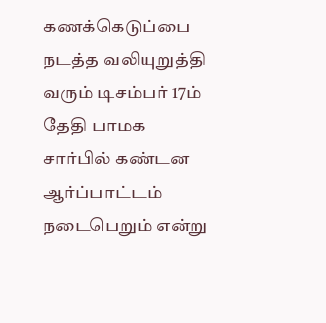கணக்கெடுப்பை நடத்த வலியுறுத்தி வரும் டிசம்பர் 17ம் தேதி பாமக சார்பில் கண்டன ஆர்ப்பாட்டம் நடைபெறும் என்று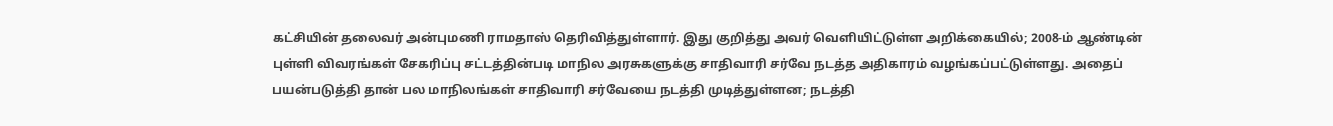கட்சியின் தலைவர் அன்புமணி ராமதாஸ் தெரிவித்துள்ளார். இது குறித்து அவர் வெளியிட்டுள்ள அறிக்கையில்; 2008-ம் ஆண்டின் புள்ளி விவரங்கள் சேகரிப்பு சட்டத்தின்படி மாநில அரசுகளுக்கு சாதிவாரி சர்வே நடத்த அதிகாரம் வழங்கப்பட்டுள்ளது. அதைப் பயன்படுத்தி தான் பல மாநிலங்கள் சாதிவாரி சர்வேயை நடத்தி முடித்துள்ளன; நடத்தி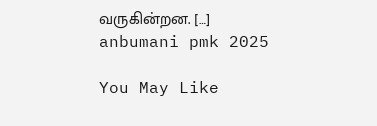வருகின்றன. […]
anbumani pmk 2025

You May Like